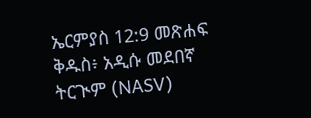ኤርምያስ 12:9 መጽሐፍ ቅዱስ፥ አዲሱ መደበኛ ትርጒም (NASV)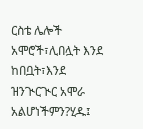ርስቴ ሌሎች አሞሮች፣ሊበሏት እንደ ከበቧት፣እንደ ዝንጒርጒር አሞራ አልሆነችምን?ሂዱ፤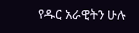የዱር አራዊትን ሁሉ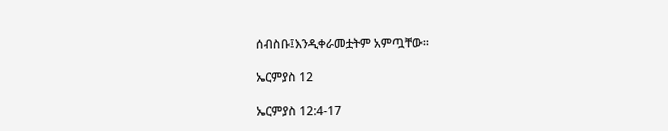ሰብስቡ፤እንዲቀራመቷትም አምጧቸው።

ኤርምያስ 12

ኤርምያስ 12:4-17